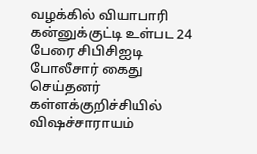வழக்கில் வியாபாரி கன்னுக்குட்டி உள்பட 24 பேரை சிபிசிஐடி போலீசார் கைது செய்தனர்
கள்ளக்குறிச்சியில் விஷச்சாராயம்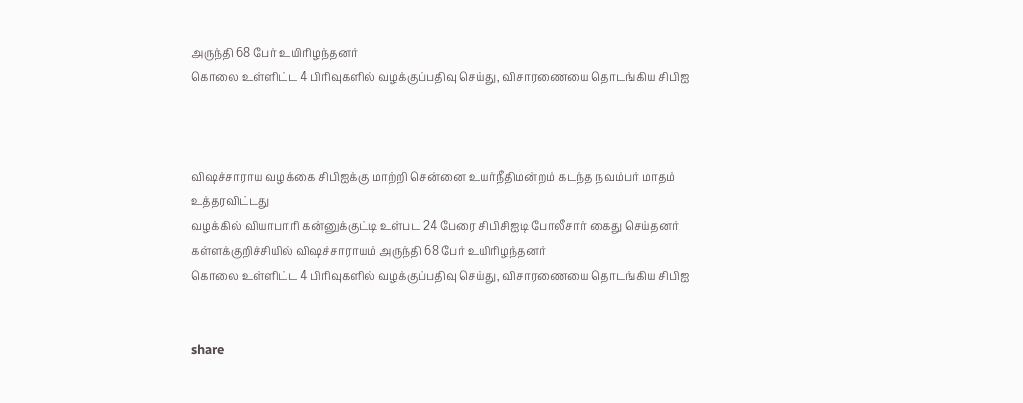அருந்தி 68 பேர் உயிரிழந்தனர்
கொலை உள்ளிட்ட 4 பிரிவுகளில் வழக்குப்பதிவு செய்து, விசாரணையை தொடங்கிய சிபிஐ



விஷச்சாராய வழக்கை சிபிஐக்கு மாற்றி சென்னை உயர்நீதிமன்றம் கடந்த நவம்பர் மாதம் உத்தரவிட்டது
வழக்கில் வியாபாரி கன்னுக்குட்டி உள்பட 24 பேரை சிபிசிஐடி போலீசார் கைது செய்தனர்
கள்ளக்குறிச்சியில் விஷச்சாராயம் அருந்தி 68 பேர் உயிரிழந்தனர்
கொலை உள்ளிட்ட 4 பிரிவுகளில் வழக்குப்பதிவு செய்து, விசாரணையை தொடங்கிய சிபிஐ


share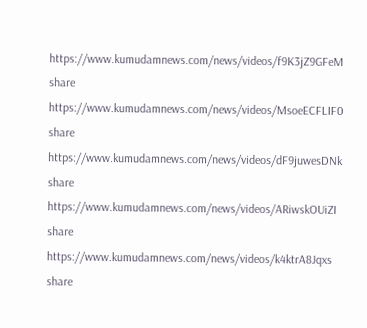https://www.kumudamnews.com/news/videos/f9K3jZ9GFeM
share
https://www.kumudamnews.com/news/videos/MsoeECFLIF0
share
https://www.kumudamnews.com/news/videos/dF9juwesDNk
share
https://www.kumudamnews.com/news/videos/ARiwskOUiZI
share
https://www.kumudamnews.com/news/videos/k4ktrA8Jqxs
share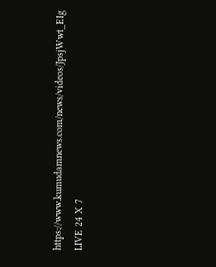https://www.kumudamnews.com/news/videos/JpsjWwt_EIg
LIVE 24 X 7